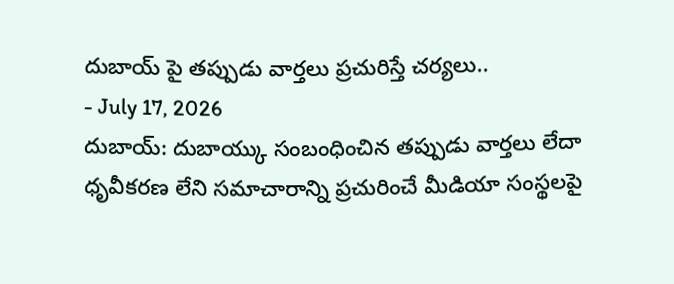దుబాయ్ పై తప్పుడు వార్తలు ప్రచురిస్తే చర్యలు..
- July 17, 2026
దుబాయ్: దుబాయ్కు సంబంధించిన తప్పుడు వార్తలు లేదా ధృవీకరణ లేని సమాచారాన్ని ప్రచురించే మీడియా సంస్థలపై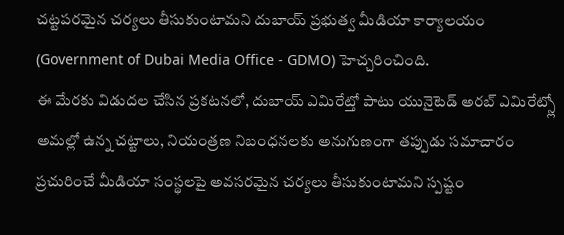చట్టపరమైన చర్యలు తీసుకుంటామని దుబాయ్ ప్రభుత్వ మీడియా కార్యాలయం (Government of Dubai Media Office - GDMO) హెచ్చరించింది.
ఈ మేరకు విడుదల చేసిన ప్రకటనలో, దుబాయ్ ఎమిరేట్తో పాటు యునైటెడ్ అరబ్ ఎమిరేట్స్లో అమల్లో ఉన్న చట్టాలు, నియంత్రణ నిబంధనలకు అనుగుణంగా తప్పుడు సమాచారం ప్రచురించే మీడియా సంస్థలపై అవసరమైన చర్యలు తీసుకుంటామని స్పష్టం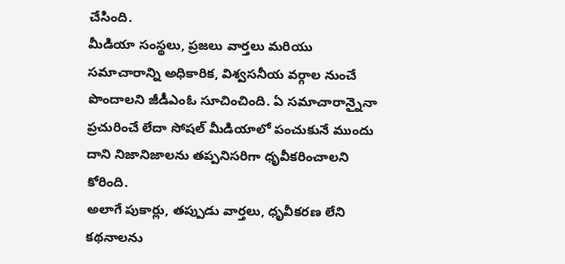చేసింది.
మీడియా సంస్థలు, ప్రజలు వార్తలు మరియు సమాచారాన్ని అధికారిక, విశ్వసనీయ వర్గాల నుంచే పొందాలని జీడీఎంఓ సూచించింది. ఏ సమాచారాన్నైనా ప్రచురించే లేదా సోషల్ మీడియాలో పంచుకునే ముందు దాని నిజానిజాలను తప్పనిసరిగా ధృవీకరించాలని కోరింది.
అలాగే పుకార్లు, తప్పుడు వార్తలు, ధృవీకరణ లేని కథనాలను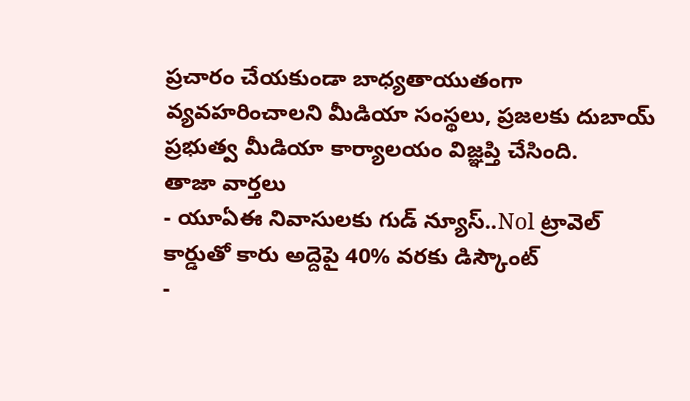ప్రచారం చేయకుండా బాధ్యతాయుతంగా వ్యవహరించాలని మీడియా సంస్థలు, ప్రజలకు దుబాయ్ ప్రభుత్వ మీడియా కార్యాలయం విజ్ఞప్తి చేసింది.
తాజా వార్తలు
- యూఏఈ నివాసులకు గుడ్ న్యూస్..Nol ట్రావెల్ కార్డుతో కారు అద్దెపై 40% వరకు డిస్కౌంట్
-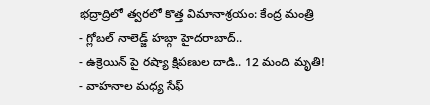భద్రాద్రిలో త్వరలో కొత్త విమానాశ్రయం: కేంద్ర మంత్రి
- గ్లోబల్ నాలెడ్జ్ హబ్గా హైదరాబాద్..
- ఉక్రెయిన్ పై రష్యా క్షిపణుల దాడి.. 12 మంది మృతి!
- వాహనాల మధ్య సేఫ్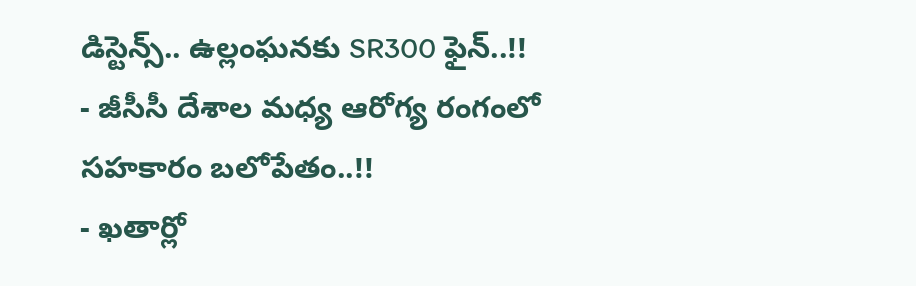డిస్టెన్స్.. ఉల్లంఘనకు SR300 ఫైన్..!!
- జీసీసీ దేశాల మధ్య ఆరోగ్య రంగంలో సహకారం బలోపేతం..!!
- ఖతార్లో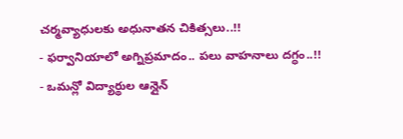చర్మవ్యాధులకు అధునాతన చికిత్సలు..!!
- ఫర్వానియాలో అగ్నిప్రమాదం.. పలు వాహనాలు దగ్ధం..!!
- ఒమన్లో విద్యార్థుల ఆన్లైన్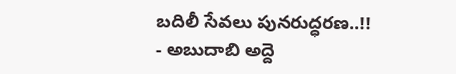బదిలీ సేవలు పునరుద్ధరణ..!!
- అబుదాబి అద్దె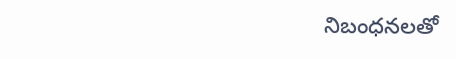నిబంధనలతో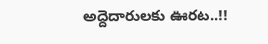అద్దెదారులకు ఊరట..!!